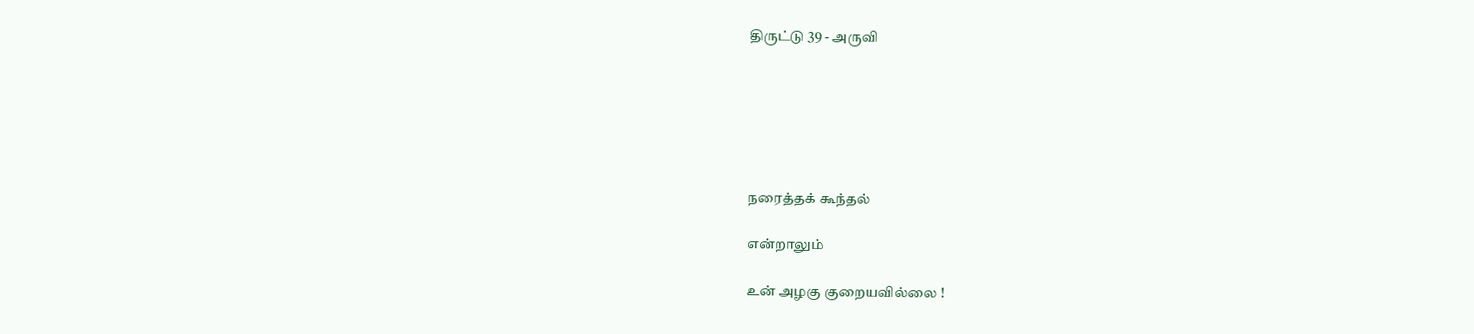திருட்டு 39 - அருவி






நரைத்தக் கூந்தல்

என்றாலும்

உன் அழகு குறையவில்லை !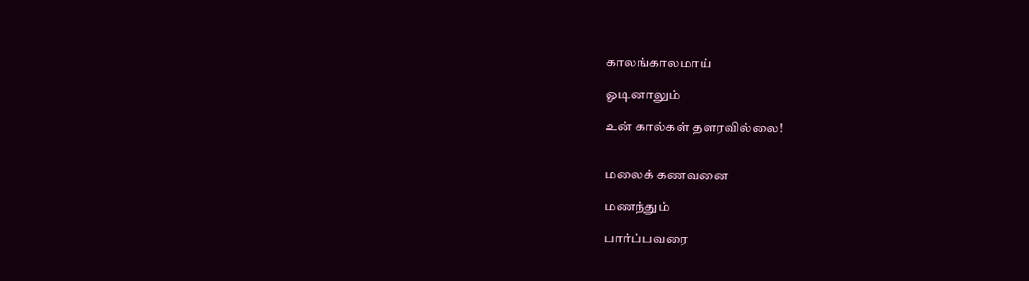காலங்காலமாய்

ஓடினாலும்

உன் கால்கள் தளரவில்லை!


மலைக் கணவனை

மணந்தும்

பார்ப்பவரை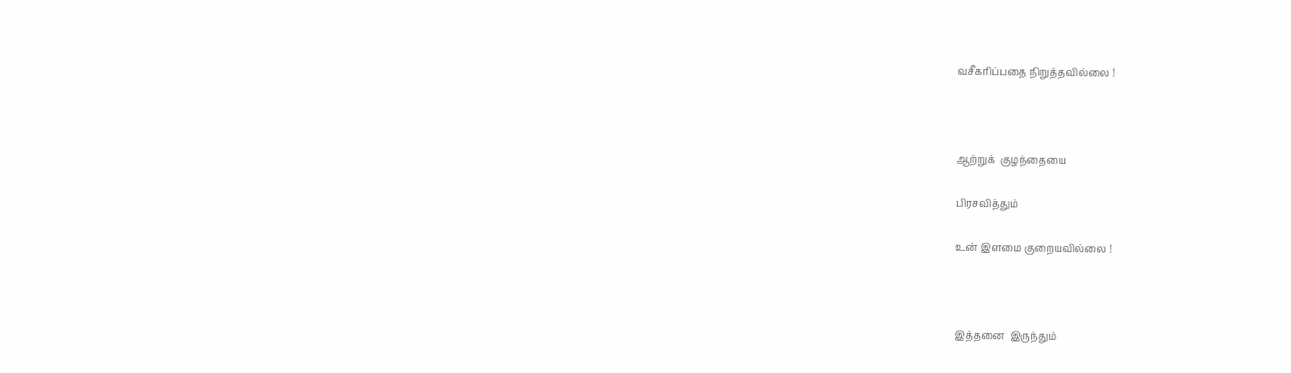வசீகரிப்பதை நிறுத்தவில்லை !



ஆற்றுக்  குழந்தையை

பிரசவித்தும்

உன் இளமை குறையவில்லை !



இத்தனை  இருந்தும்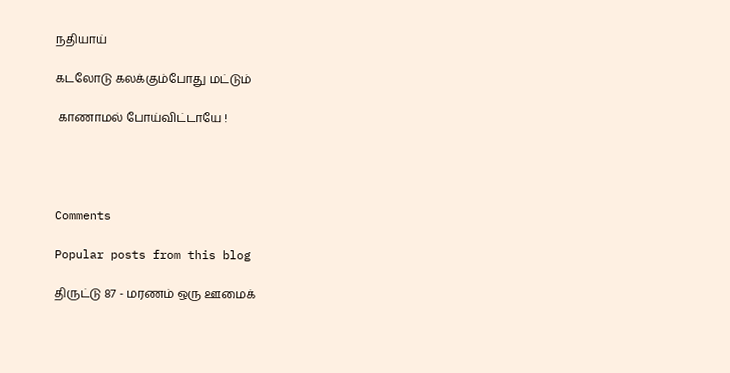நதியாய்

கடலோடு கலக்கும்போது மட்டும்

 காணாமல் போய்விட்டாயே !




Comments

Popular posts from this blog

திருட்டு 87 - மரணம் ஒரு ஊமைக்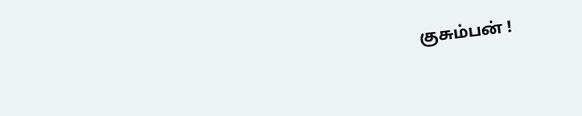குசும்பன் !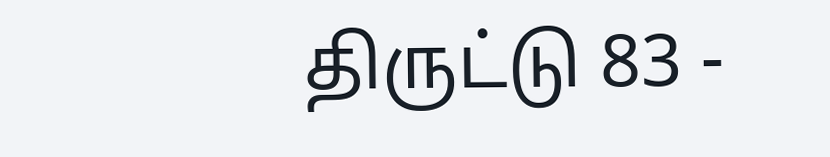திருட்டு 83 -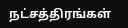நட்சத்திரங்கள்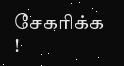சேகரிக்க !